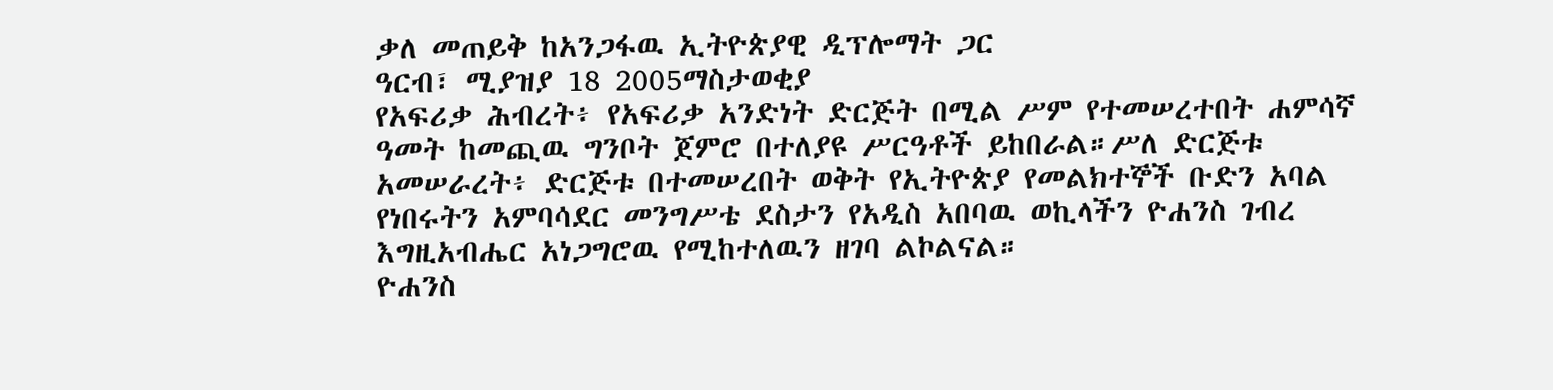ቃለ መጠይቅ ከአንጋፋዉ ኢትዮጵያዊ ዲፕሎማት ጋር
ዓርብ፣ ሚያዝያ 18 2005ማስታወቂያ
የአፍሪቃ ሕብረት፥ የአፍሪቃ አንድነት ድርጅት በሚል ሥም የተመሠረተበት ሐምሳኛ ዓመት ከመጪዉ ግንቦት ጀምሮ በተለያዩ ሥርዓቶች ይከበራል።ሥለ ድርጅቱ አመሠራረት፥ ድርጅቱ በተመሠረበት ወቅት የኢትዮጵያ የመልክተኞች ቡድን አባል የነበሩትን አምባሳደር መንግሥቴ ደስታን የአዲስ አበባዉ ወኪላችን ዮሐንስ ገብረ እግዚአብሔር አነጋግሮዉ የሚከተለዉን ዘገባ ልኮልናል።
ዮሐንስ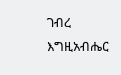ገብረ እግዚአብሔር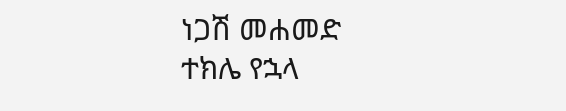ነጋሽ መሐመድ
ተክሌ የኋላ